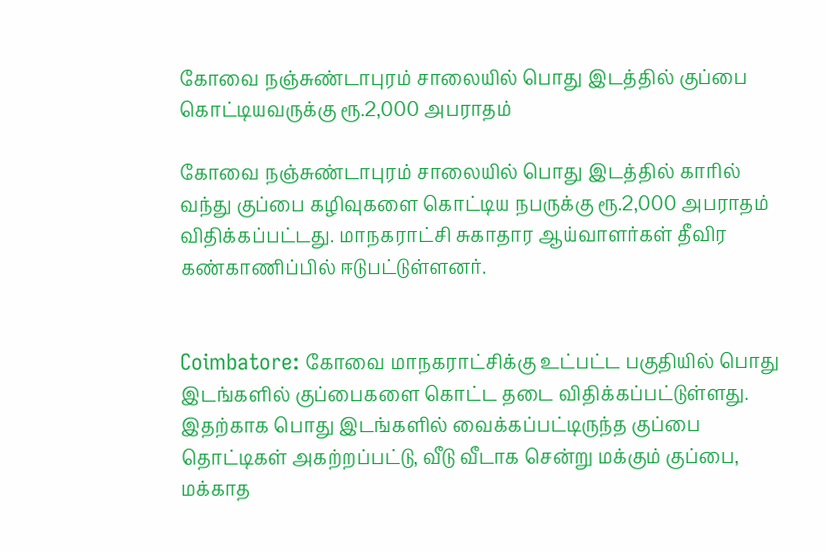கோவை நஞ்சுண்டாபுரம் சாலையில் பொது இடத்தில் குப்பை கொட்டியவருக்கு ரூ.2,000 அபராதம்

கோவை நஞ்சுண்டாபுரம் சாலையில் பொது இடத்தில் காரில் வந்து குப்பை கழிவுகளை கொட்டிய நபருக்கு ரூ.2,000 அபராதம் விதிக்கப்பட்டது. மாநகராட்சி சுகாதார ஆய்வாளர்கள் தீவிர கண்காணிப்பில் ஈடுபட்டுள்ளனர்.


Coimbatore: கோவை மாநகராட்சிக்கு உட்பட்ட பகுதியில் பொது இடங்களில் குப்பைகளை கொட்ட தடை விதிக்கப்பட்டுள்ளது. இதற்காக பொது இடங்களில் வைக்கப்பட்டிருந்த குப்பை தொட்டிகள் அகற்றப்பட்டு, வீடு வீடாக சென்று மக்கும் குப்பை, மக்காத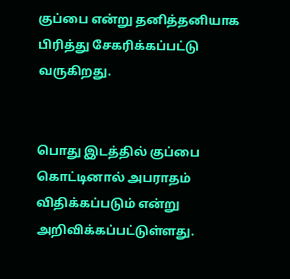குப்பை என்று தனித்தனியாக பிரித்து சேகரிக்கப்பட்டு வருகிறது.


பொது இடத்தில் குப்பை கொட்டினால் அபராதம் விதிக்கப்படும் என்று அறிவிக்கப்பட்டுள்ளது.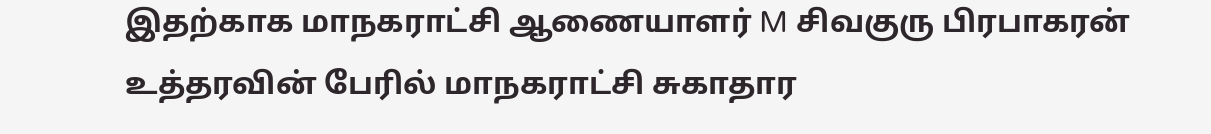இதற்காக மாநகராட்சி ஆணையாளர் M சிவகுரு பிரபாகரன் உத்தரவின் பேரில் மாநகராட்சி சுகாதார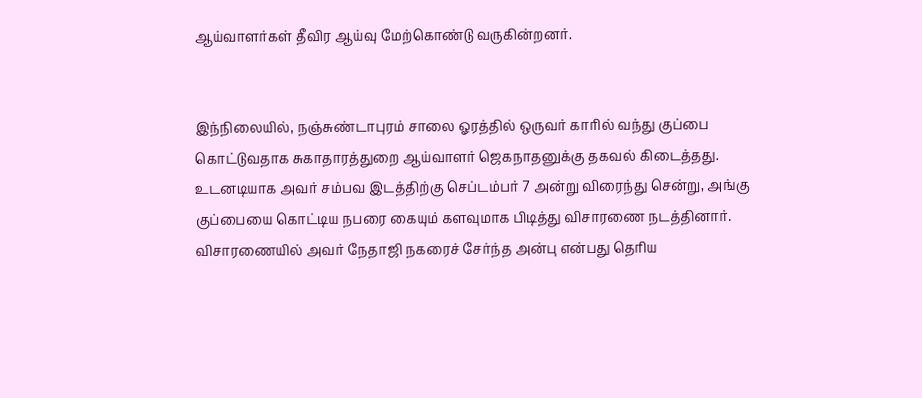ஆய்வாளர்கள் தீவிர ஆய்வு மேற்கொண்டு வருகின்றனர்.


இந்நிலையில், நஞ்சுண்டாபுரம் சாலை ஓரத்தில் ஒருவர் காரில் வந்து குப்பை கொட்டுவதாக சுகாதாரத்துறை ஆய்வாளர் ஜெகநாதனுக்கு தகவல் கிடைத்தது. உடனடியாக அவர் சம்பவ இடத்திற்கு செப்டம்பர் 7 அன்று விரைந்து சென்று, அங்கு குப்பையை கொட்டிய நபரை கையும் களவுமாக பிடித்து விசாரணை நடத்தினார். விசாரணையில் அவர் நேதாஜி நகரைச் சேர்ந்த அன்பு என்பது தெரிய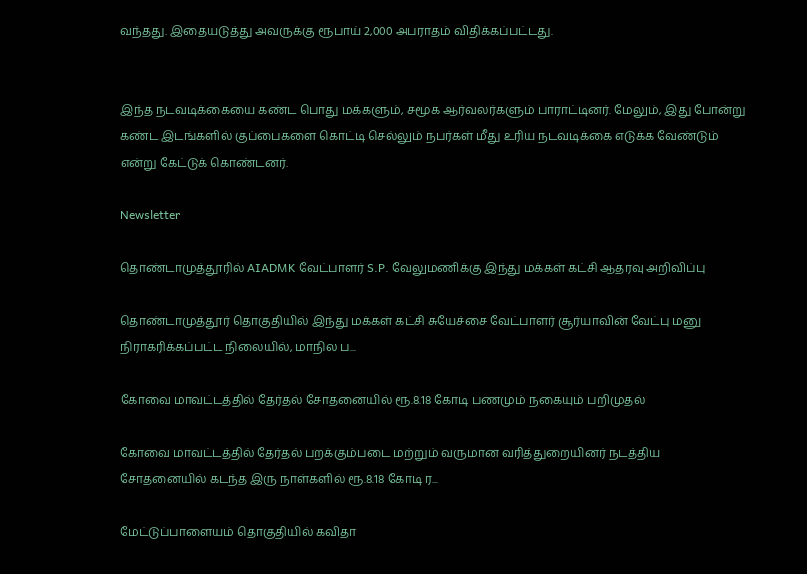வந்தது. இதையடுத்து அவருக்கு ரூபாய் 2,000 அபராதம் விதிக்கப்பட்டது.


இந்த நடவடிக்கையை கண்ட பொது மக்களும், சமூக ஆர்வலர்களும் பாராட்டினர். மேலும், இது போன்று கண்ட இடங்களில் குப்பைகளை கொட்டி செல்லும் நபர்கள் மீது உரிய நடவடிக்கை எடுக்க வேண்டும் என்று கேட்டுக் கொண்டனர்.

Newsletter

தொண்டாமுத்தூரில் AIADMK வேட்பாளர் S.P. வேலுமணிக்கு இந்து மக்கள் கட்சி ஆதரவு அறிவிப்பு

தொண்டாமுத்தூர் தொகுதியில் இந்து மக்கள் கட்சி சுயேச்சை வேட்பாளர் சூர்யாவின் வேட்பு மனு நிராகரிக்கப்பட்ட நிலையில், மாநில ப...

கோவை மாவட்டத்தில் தேர்தல் சோதனையில் ரூ.8.18 கோடி பணமும் நகையும் பறிமுதல்

கோவை மாவட்டத்தில் தேர்தல் பறக்கும்படை மற்றும் வருமான வரித்துறையினர் நடத்திய சோதனையில் கடந்த இரு நாள்களில் ரூ.8.18 கோடி ர...

மேட்டுப்பாளையம் தொகுதியில் கவிதா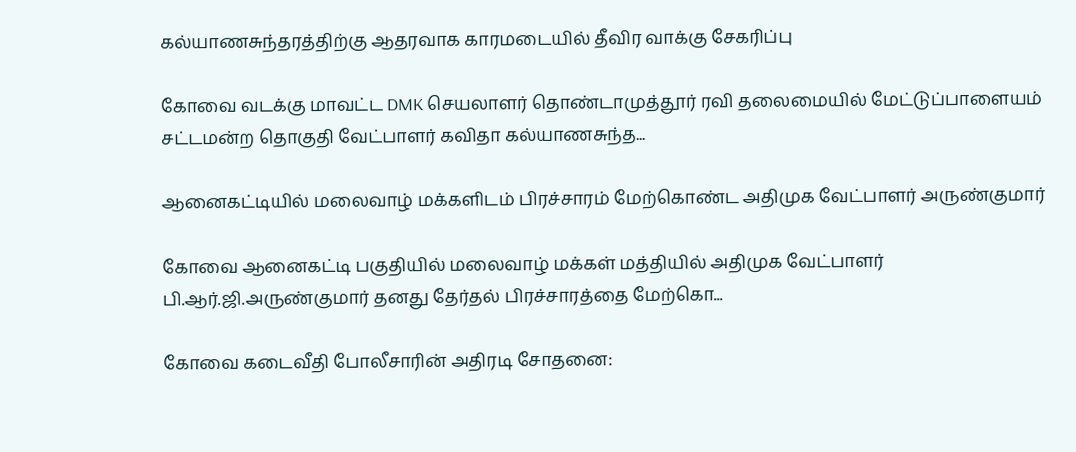கல்யாணசுந்தரத்திற்கு ஆதரவாக காரமடையில் தீவிர வாக்கு சேகரிப்பு

கோவை வடக்கு மாவட்ட DMK செயலாளர் தொண்டாமுத்தூர் ரவி தலைமையில் மேட்டுப்பாளையம் சட்டமன்ற தொகுதி வேட்பாளர் கவிதா கல்யாணசுந்த...

ஆனைகட்டியில் மலைவாழ் மக்களிடம் பிரச்சாரம் மேற்கொண்ட அதிமுக வேட்பாளர் அருண்குமார்

கோவை ஆனைகட்டி பகுதியில் மலைவாழ் மக்கள் மத்தியில் அதிமுக வேட்பாளர் பி.ஆர்.ஜி.அருண்குமார் தனது தேர்தல் பிரச்சாரத்தை மேற்கொ...

கோவை கடைவீதி போலீசாரின் அதிரடி சோதனை: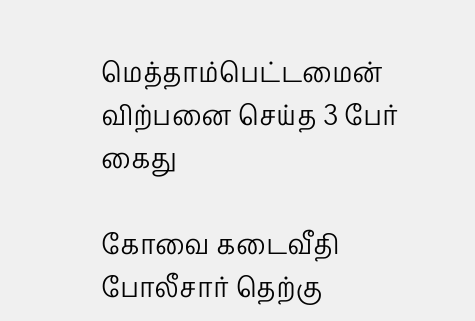மெத்தாம்பெட்டமைன் விற்பனை செய்த 3 பேர் கைது

கோவை கடைவீதி போலீசார் தெற்கு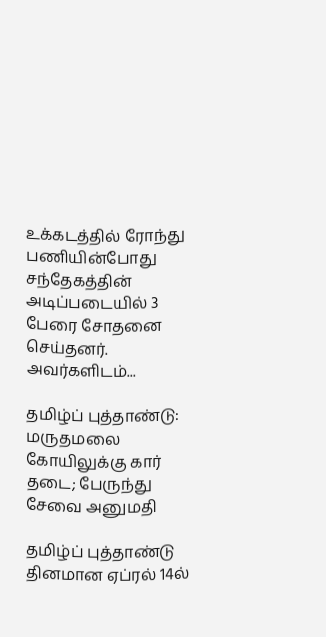உக்கடத்தில் ரோந்து பணியின்போது சந்தேகத்தின் அடிப்படையில் 3 பேரை சோதனை செய்தனர். அவர்களிடம்...

தமிழ்ப் புத்தாண்டு: மருதமலை கோயிலுக்கு கார் தடை; பேருந்து சேவை அனுமதி

தமிழ்ப் புத்தாண்டு தினமான ஏப்ரல் 14ல்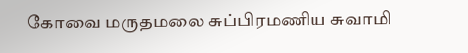கோவை மருதமலை சுப்பிரமணிய சுவாமி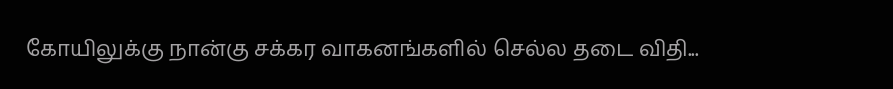கோயிலுக்கு நான்கு சக்கர வாகனங்களில் செல்ல தடை விதி...